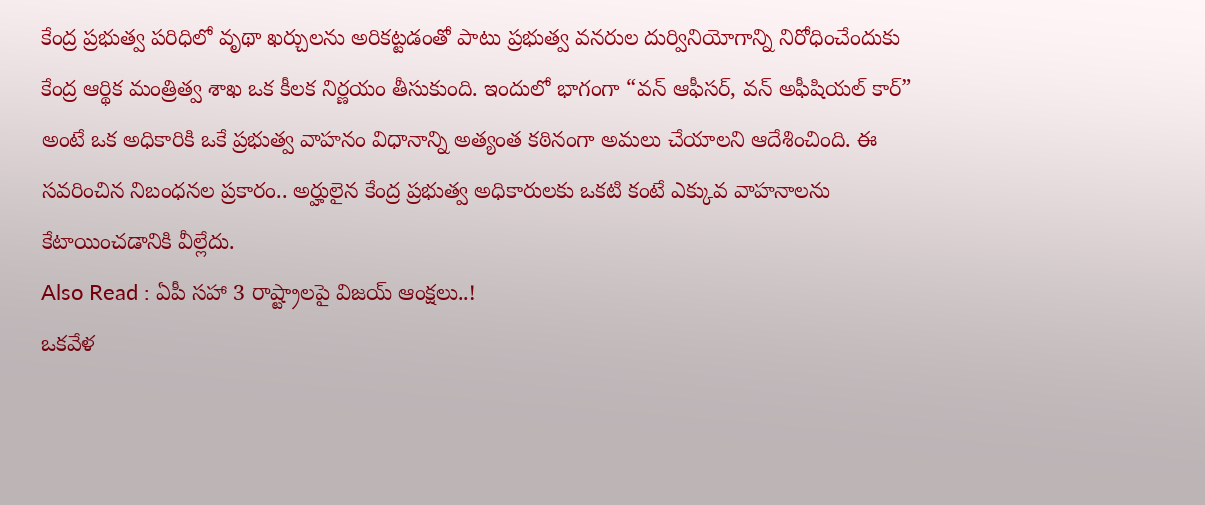కేంద్ర ప్రభుత్వ పరిధిలో వృథా ఖర్చులను అరికట్టడంతో పాటు ప్రభుత్వ వనరుల దుర్వినియోగాన్ని నిరోధించేందుకు కేంద్ర ఆర్థిక మంత్రిత్వ శాఖ ఒక కీలక నిర్ణయం తీసుకుంది. ఇందులో భాగంగా “వన్ ఆఫీసర్, వన్ అఫీషియల్ కార్” అంటే ఒక అధికారికి ఒకే ప్రభుత్వ వాహనం విధానాన్ని అత్యంత కఠినంగా అమలు చేయాలని ఆదేశించింది. ఈ సవరించిన నిబంధనల ప్రకారం.. అర్హులైన కేంద్ర ప్రభుత్వ అధికారులకు ఒకటి కంటే ఎక్కువ వాహనాలను కేటాయించడానికి వీల్లేదు.
Also Read : ఏపీ సహా 3 రాష్ట్రాలపై విజయ్ ఆంక్షలు..!
ఒకవేళ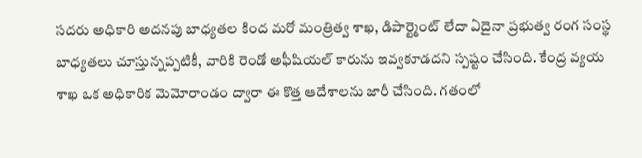సదరు అధికారి అదనపు బాధ్యతల కింద మరో మంత్రిత్వ శాఖ, డిపార్ట్మెంట్ లేదా ఏదైనా ప్రభుత్వ రంగ సంస్థ బాధ్యతలు చూస్తున్నప్పటికీ, వారికి రెండో అఫీషియల్ కారును ఇవ్వకూడదని స్పష్టం చేసింది. కేంద్ర వ్యయ శాఖ ఒక అధికారిక మెమోరాండం ద్వారా ఈ కొత్త ఆదేశాలను జారీ చేసింది. గతంలో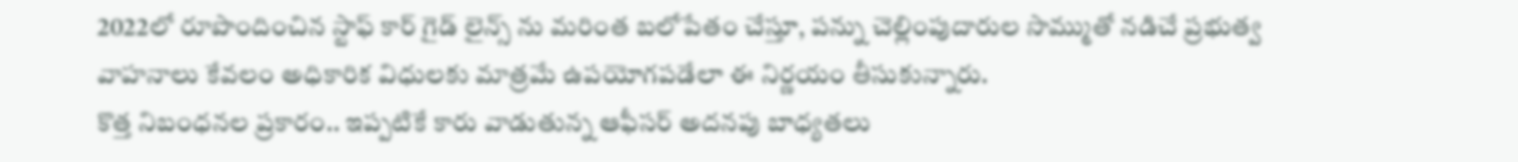2022లో రూపొందించిన స్టాఫ్ కార్ గైడ్ లైన్స్ ను మరింత బలోపేతం చేస్తూ, పన్ను చెల్లింపుదారుల సొమ్ముతో నడిచే ప్రభుత్వ వాహనాలు కేవలం అధికారిక విధులకు మాత్రమే ఉపయోగపడేలా ఈ నిర్ణయం తీసుకున్నారు.
కొత్త నిబంధనల ప్రకారం.. ఇప్పటికే కారు వాడుతున్న ఆఫీసర్ అదనపు బాధ్యతలు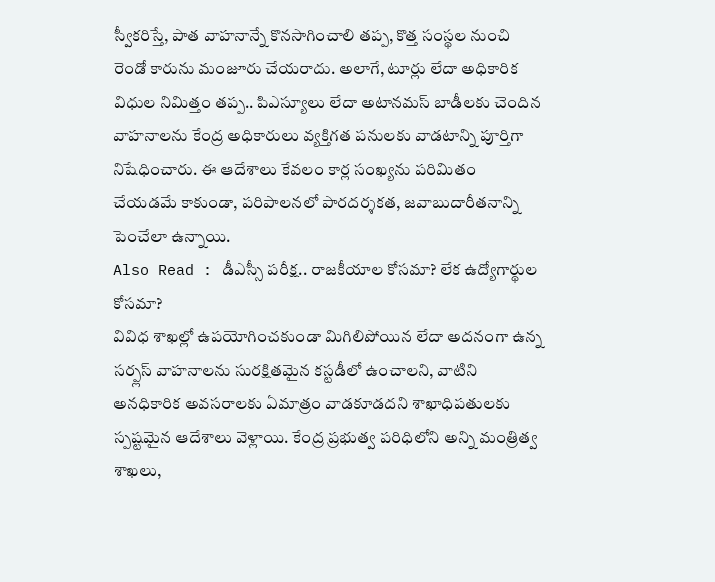స్వీకరిస్తే, పాత వాహనాన్నే కొనసాగించాలి తప్ప, కొత్త సంస్థల నుంచి రెండో కారును మంజూరు చేయరాదు. అలాగే, టూర్లు లేదా అధికారిక విధుల నిమిత్తం తప్ప.. పిఎస్యూలు లేదా అటానమస్ బాడీలకు చెందిన వాహనాలను కేంద్ర అధికారులు వ్యక్తిగత పనులకు వాడటాన్ని పూర్తిగా నిషేధించారు. ఈ ఆదేశాలు కేవలం కార్ల సంఖ్యను పరిమితం చేయడమే కాకుండా, పరిపాలనలో పారదర్శకత, జవాబుదారీతనాన్ని పెంచేలా ఉన్నాయి.
Also Read : డీఎస్సీ పరీక్ష.. రాజకీయాల కోసమా? లేక ఉద్యోగార్థుల కోసమా?
వివిధ శాఖల్లో ఉపయోగించకుండా మిగిలిపోయిన లేదా అదనంగా ఉన్న సర్ప్లస్ వాహనాలను సురక్షితమైన కస్టడీలో ఉంచాలని, వాటిని అనధికారిక అవసరాలకు ఏమాత్రం వాడకూడదని శాఖాధిపతులకు స్పష్టమైన ఆదేశాలు వెళ్లాయి. కేంద్ర ప్రభుత్వ పరిధిలోని అన్ని మంత్రిత్వ శాఖలు,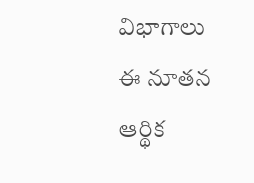విభాగాలు ఈ నూతన ఆర్థిక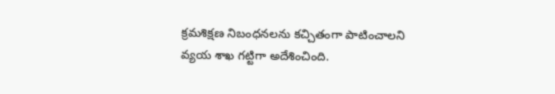క్రమశిక్షణ నిబంధనలను కచ్చితంగా పాటించాలని వ్యయ శాఖ గట్టిగా అదేశించింది.